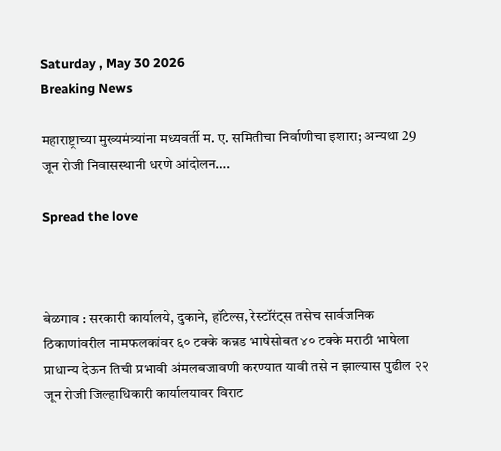Saturday , May 30 2026
Breaking News

महाराष्ट्राच्या मुख्यमंत्र्यांना मध्यवर्ती म. ए. समितीचा निर्वाणीचा इशारा; अन्यथा 29 जून रोजी निवासस्थानी धरणे आंदोलन….

Spread the love



बेळगाव : सरकारी कार्यालये, दुकाने, हॉटेल्स, रेस्टॉरंट्स तसेच सार्वजनिक ठिकाणांवरील नामफलकांवर ६० टक्के कन्नड भाषेसोबत ४० टक्के मराठी भाषेला प्राधान्य देऊन तिची प्रभावी अंमलबजावणी करण्यात यावी तसे न झाल्यास पुढील २२ जून रोजी जिल्हाधिकारी कार्यालयावर विराट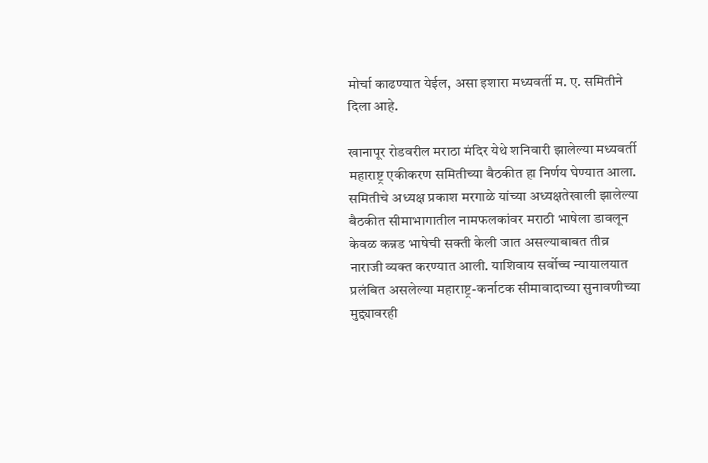मोर्चा काढण्यात येईल, असा इशारा मध्यवर्ती म. ए. समितीने दिला आहे.

खानापूर रोडवरील मराठा मंदिर येथे शनिवारी झालेल्या मध्यवर्ती महाराष्ट्र एकीकरण समितीच्या बैठकीत हा निर्णय घेण्यात आला. समितीचे अध्यक्ष प्रकाश मरगाळे यांच्या अध्यक्षतेखाली झालेल्या बैठकीत सीमाभागातील नामफलकांवर मराठी भाषेला डावलून केवळ कन्नड भाषेची सक्ती केली जात असल्याबाबत तीव्र नाराजी व्यक्त करण्यात आली. याशिवाय सर्वोच्च न्यायालयात प्रलंबित असलेल्या महाराष्ट्र-कर्नाटक सीमावादाच्या सुनावणीच्या मुद्द्यावरही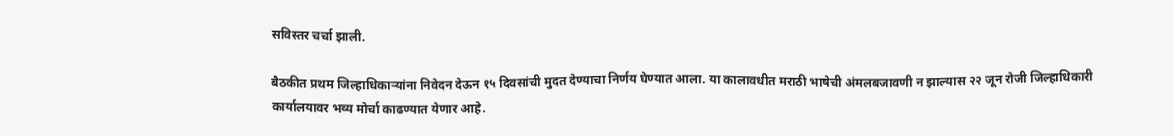सविस्तर चर्चा झाली.

बैठकीत प्रथम जिल्हाधिकाऱ्यांना निवेदन देऊन १५ दिवसांची मुदत देण्याचा निर्णय घेण्यात आला. या कालावधीत मराठी भाषेची अंमलबजावणी न झाल्यास २२ जून रोजी जिल्हाधिकारी कार्यालयावर भव्य मोर्चा काढण्यात येणार आहे.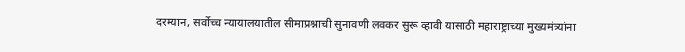दरम्यान, सर्वोच्च न्यायालयातील सीमाप्रश्नाची सुनावणी लवकर सुरू व्हावी यासाठी महाराष्ट्राच्या मुख्यमंत्र्यांना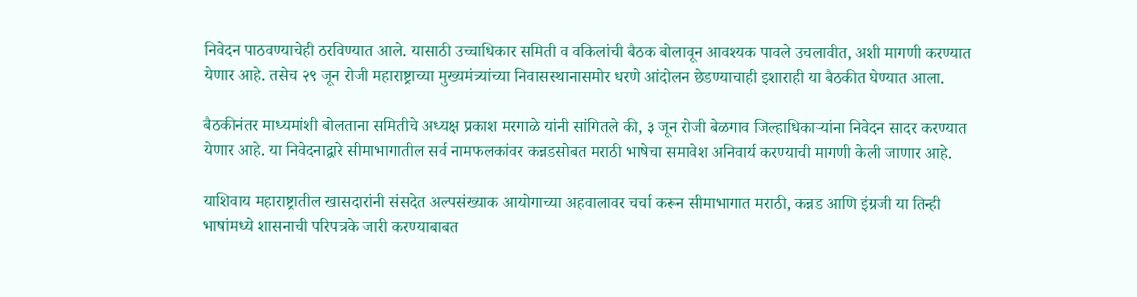निवेदन पाठवण्याचेही ठरविण्यात आले. यासाठी उच्चाधिकार समिती व वकिलांची बैठक बोलावून आवश्यक पावले उचलावीत, अशी मागणी करण्यात येणार आहे. तसेच २९ जून रोजी महाराष्ट्राच्या मुख्यमंत्र्यांच्या निवासस्थानासमोर धरणे आंदोलन छेडण्याचाही इशाराही या बैठकीत घेण्यात आला.

बैठकीनंतर माध्यमांशी बोलताना समितीचे अध्यक्ष प्रकाश मरगाळे यांनी सांगितले की, ३ जून रोजी बेळगाव जिल्हाधिकाऱ्यांना निवेदन सादर करण्यात येणार आहे. या निवेदनाद्वारे सीमाभागातील सर्व नामफलकांवर कन्नडसोबत मराठी भाषेचा समावेश अनिवार्य करण्याची मागणी केली जाणार आहे.

याशिवाय महाराष्ट्रातील खासदारांनी संसदेत अल्पसंख्याक आयोगाच्या अहवालावर चर्चा करून सीमाभागात मराठी, कन्नड आणि इंग्रजी या तिन्ही भाषांमध्ये शासनाची परिपत्रके जारी करण्याबाबत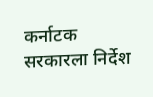कर्नाटक सरकारला निर्देश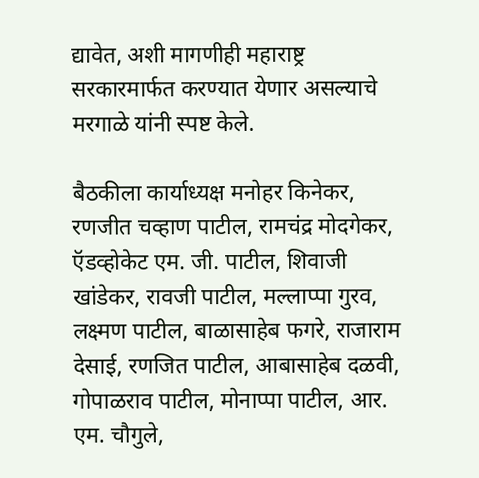द्यावेत, अशी मागणीही महाराष्ट्र सरकारमार्फत करण्यात येणार असल्याचे मरगाळे यांनी स्पष्ट केले.

बैठकीला कार्याध्यक्ष मनोहर किनेकर, रणजीत चव्हाण पाटील, रामचंद्र मोदगेकर, ऍडव्होकेट एम. जी. पाटील, शिवाजी खांडेकर, रावजी पाटील, मल्लाप्पा गुरव, लक्ष्मण पाटील, बाळासाहेब फगरे, राजाराम देसाई, रणजित पाटील, आबासाहेब दळवी, गोपाळराव पाटील, मोनाप्पा पाटील, आर. एम. चौगुले,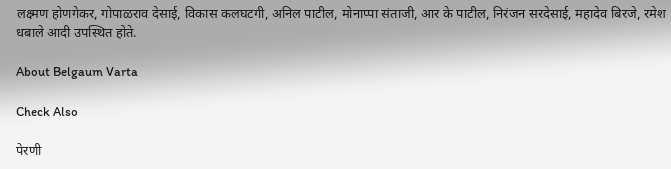लक्ष्मण होणगेकर, गोपाळराव देसाई, विकास कलघटगी, अनिल पाटील, मोनाप्पा संताजी, आर के पाटील, निरंजन सरदेसाई, महादेव बिरजे, रमेश धबाले आदी उपस्थित होते.

About Belgaum Varta

Check Also

पेरणी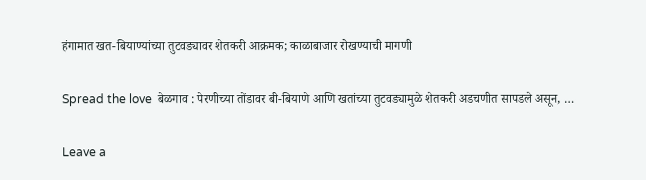हंगामात खत-बियाण्यांच्या तुटवड्यावर शेतकरी आक्रमक; काळाबाजार रोखण्याची मागणी

Spread the love  बेळगाव : पेरणीच्या तोंडावर बी-बियाणे आणि खतांच्या तुटवड्यामुळे शेतकरी अडचणीत सापडले असून, …

Leave a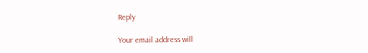Reply

Your email address will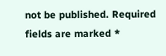not be published. Required fields are marked *